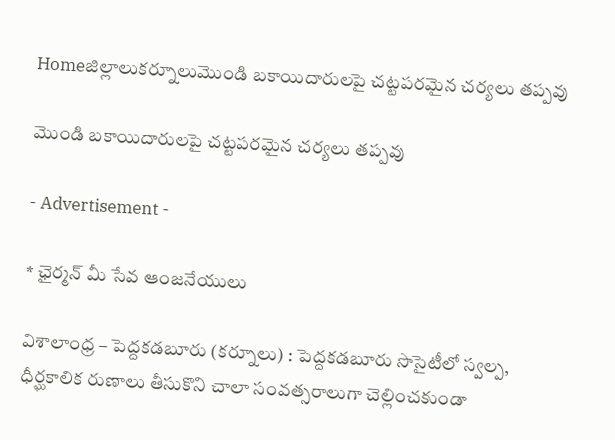Homeజిల్లాలుకర్నూలుమొండి బకాయిదారులపై చట్టపరమైన చర్యలు తప్పవు

మొండి బకాయిదారులపై చట్టపరమైన చర్యలు తప్పవు

- Advertisement -

* ఛైర్మన్ మీ సేవ ఆంజనేయులు

విశాలాంధ్ర – పెద్దకడబూరు (కర్నూలు) : పెద్దకడబూరు సొసైటీలో స్వల్ప, ధీర్ఘకాలిక రుణాలు తీసుకొని చాలా సంవత్సరాలుగా చెల్లించకుండా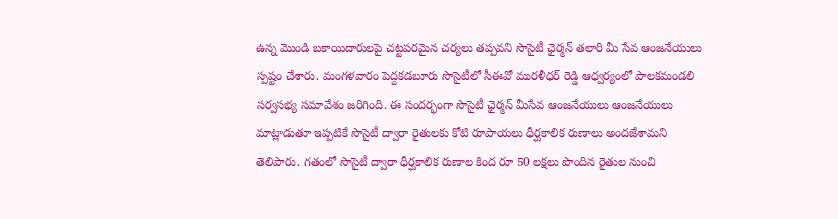ఉన్న మొండి బకాయిదారులపై చట్టపరమైన చర్యలు తప్పవని సొసైటీ ఛైర్మన్ తలారి మీ సేవ ఆంజనేయులు స్పష్టం చేశారు. మంగళవారం పెద్దకడబూరు సొసైటీలో సీఈవో మురళీధర్ రెడ్డి ఆధ్వర్యంలో పాలకమండలి సర్వసభ్య సమావేశం జరిగింది. ఈ సందర్భంగా సొసైటీ ఛైర్మన్ మీసేవ ఆంజనేయులు ఆంజనేయులు మాట్లాడుతూ ఇప్పటికే సొసైటీ ద్వారా రైతులకు కోటి రూపాయలు ధీర్ఘకాలిక రుణాలు అందజేశామని తెలిపారు. గతంలో సొసైటీ ద్వారా ధీర్ఘకాలిక రుణాల కింద రూ 50 లక్షలు పొందిన రైతుల నుంచి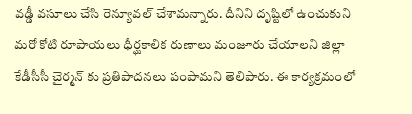వడ్డీ వసూలు చేసి రెన్యూవల్ చేశామన్నారు. దీనిని దృష్టిలో ఉంచుకుని మరో కోటి రూపాయలు ధీర్ఘకాలిక రుణాలు మంజూరు చేయాలని జిల్లా కేడీసీసీ చైర్మన్ కు ప్రతిపాదనలు పంపామని తెలిపారు. ఈ కార్యక్రమంలో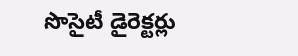సొసైటీ డైరెక్టర్లు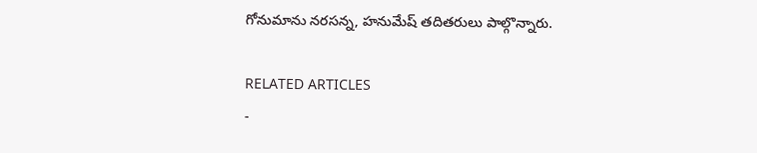గోనుమాను నరసన్న, హనుమేష్ తదితరులు పాల్గొన్నారు.

RELATED ARTICLES
-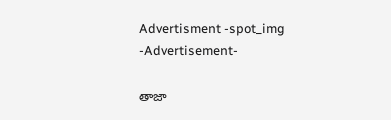Advertisment -spot_img
-Advertisement-

తాజా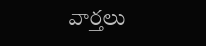వార్తలు